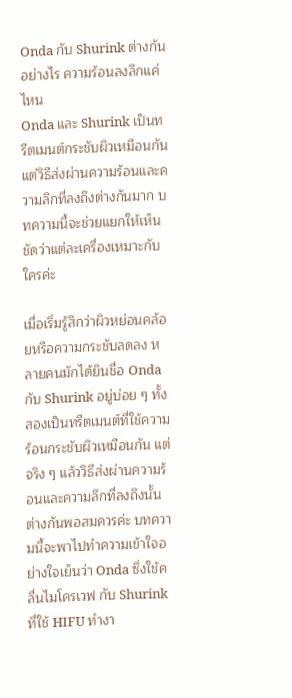Onda กับ Shurink ต่างกันอย่างไร ความร้อนลงลึกแค่ไหน
Onda และ Shurink เป็นทรีตเมนต์กระชับผิวเหมือนกัน แต่วิธีส่งผ่านความร้อนและความลึกที่ลงถึงต่างกันมาก บทความนี้จะช่วยแยกให้เห็นชัดว่าแต่ละเครื่องเหมาะกับใครค่ะ

เมื่อเริ่มรู้สึกว่าผิวหย่อนคล้อยหรือความกระชับลดลง หลายคนมักได้ยินชื่อ Onda กับ Shurink อยู่บ่อย ๆ ทั้งสองเป็นทรีตเมนต์ที่ใช้ความร้อนกระชับผิวเหมือนกัน แต่จริง ๆ แล้ววิธีส่งผ่านความร้อนและความลึกที่ลงถึงนั้นต่างกันพอสมควรค่ะ บทความนี้จะพาไปทำความเข้าใจอย่างใจเย็นว่า Onda ซึ่งใช้คลื่นไมโครเวฟ กับ Shurink ที่ใช้ HIFU ทำงา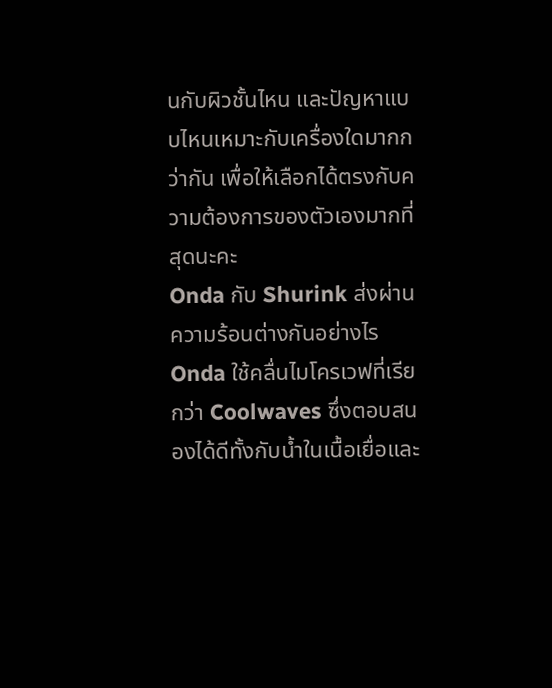นกับผิวชั้นไหน และปัญหาแบบไหนเหมาะกับเครื่องใดมากกว่ากัน เพื่อให้เลือกได้ตรงกับความต้องการของตัวเองมากที่สุดนะคะ
Onda กับ Shurink ส่งผ่านความร้อนต่างกันอย่างไร
Onda ใช้คลื่นไมโครเวฟที่เรียกว่า Coolwaves ซึ่งตอบสนองได้ดีทั้งกับน้ำในเนื้อเยื่อและ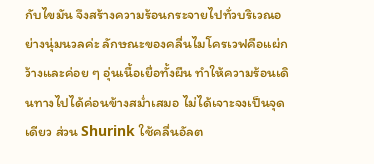กับไขมัน จึงสร้างความร้อนกระจายไปทั่วบริเวณอย่างนุ่มนวลค่ะ ลักษณะของคลื่นไมโครเวฟคือแผ่กว้างและค่อย ๆ อุ่นเนื้อเยื่อทั้งผืน ทำให้ความร้อนเดินทางไปได้ค่อนข้างสม่ำเสมอ ไม่ได้เจาะจงเป็นจุดเดียว ส่วน Shurink ใช้คลื่นอัลต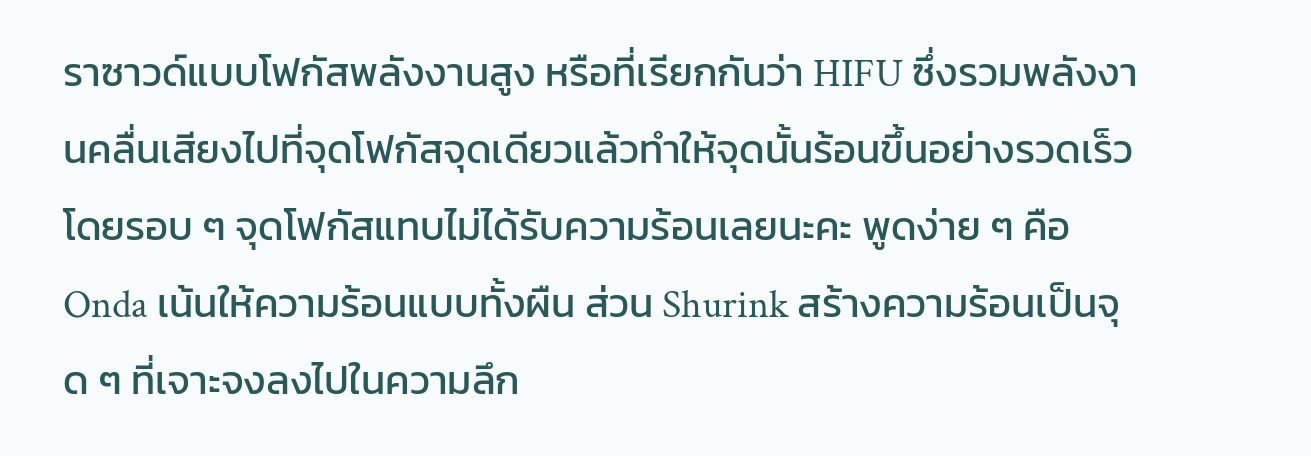ราซาวด์แบบโฟกัสพลังงานสูง หรือที่เรียกกันว่า HIFU ซึ่งรวมพลังงานคลื่นเสียงไปที่จุดโฟกัสจุดเดียวแล้วทำให้จุดนั้นร้อนขึ้นอย่างรวดเร็ว โดยรอบ ๆ จุดโฟกัสแทบไม่ได้รับความร้อนเลยนะคะ พูดง่าย ๆ คือ Onda เน้นให้ความร้อนแบบทั้งผืน ส่วน Shurink สร้างความร้อนเป็นจุด ๆ ที่เจาะจงลงไปในความลึก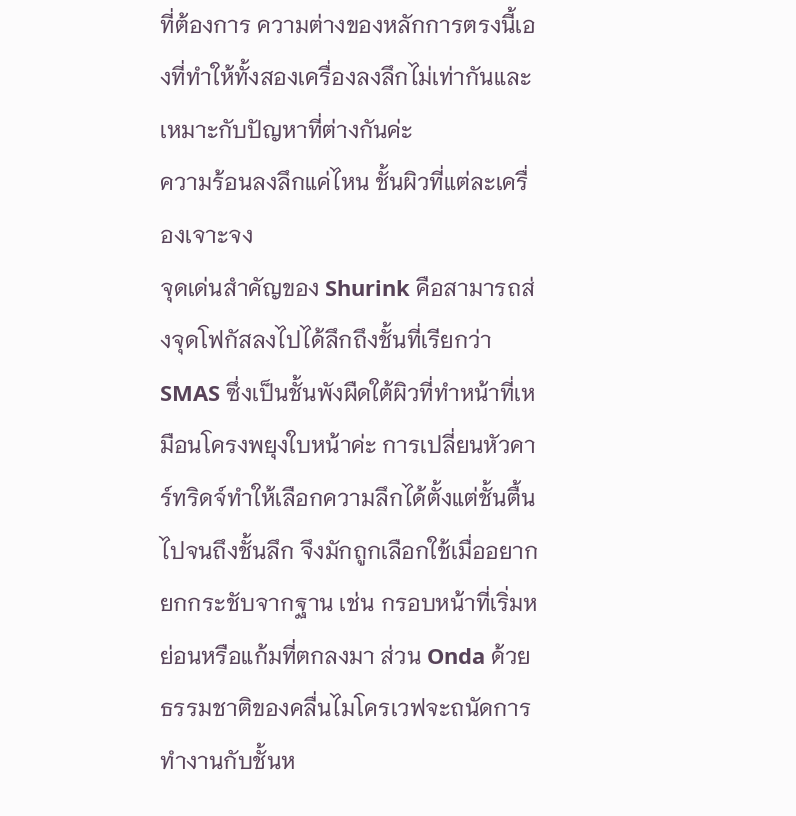ที่ต้องการ ความต่างของหลักการตรงนี้เองที่ทำให้ทั้งสองเครื่องลงลึกไม่เท่ากันและเหมาะกับปัญหาที่ต่างกันค่ะ
ความร้อนลงลึกแค่ไหน ชั้นผิวที่แต่ละเครื่องเจาะจง
จุดเด่นสำคัญของ Shurink คือสามารถส่งจุดโฟกัสลงไปได้ลึกถึงชั้นที่เรียกว่า SMAS ซึ่งเป็นชั้นพังผืดใต้ผิวที่ทำหน้าที่เหมือนโครงพยุงใบหน้าค่ะ การเปลี่ยนหัวคาร์ทริดจ์ทำให้เลือกความลึกได้ตั้งแต่ชั้นตื้นไปจนถึงชั้นลึก จึงมักถูกเลือกใช้เมื่ออยากยกกระชับจากฐาน เช่น กรอบหน้าที่เริ่มหย่อนหรือแก้มที่ตกลงมา ส่วน Onda ด้วยธรรมชาติของคลื่นไมโครเวฟจะถนัดการทำงานกับชั้นห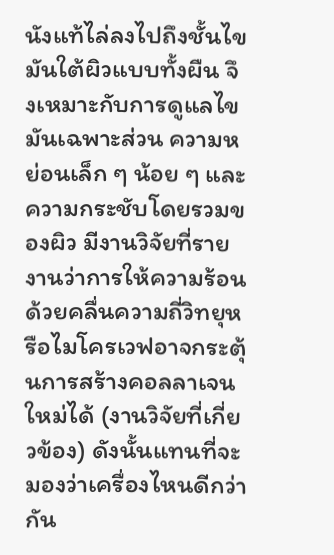นังแท้ไล่ลงไปถึงชั้นไขมันใต้ผิวแบบทั้งผืน จึงเหมาะกับการดูแลไขมันเฉพาะส่วน ความหย่อนเล็ก ๆ น้อย ๆ และความกระชับโดยรวมของผิว มีงานวิจัยที่รายงานว่าการให้ความร้อนด้วยคลื่นความถี่วิทยุหรือไมโครเวฟอาจกระตุ้นการสร้างคอลลาเจนใหม่ได้ (งานวิจัยที่เกี่ยวข้อง) ดังนั้นแทนที่จะมองว่าเครื่องไหนดีกว่ากัน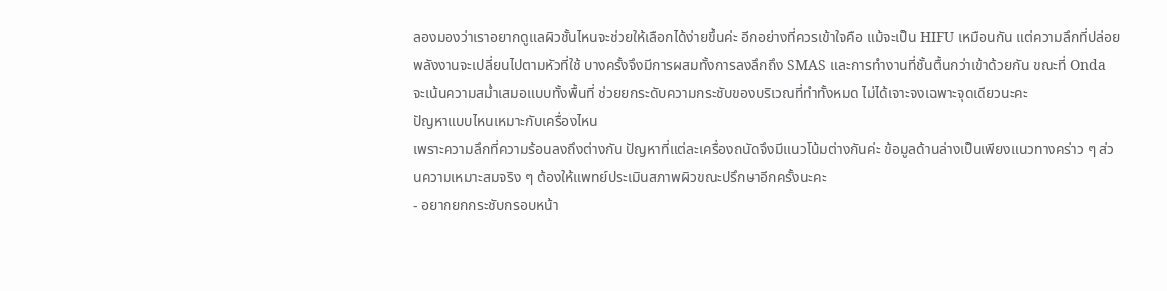ลองมองว่าเราอยากดูแลผิวชั้นไหนจะช่วยให้เลือกได้ง่ายขึ้นค่ะ อีกอย่างที่ควรเข้าใจคือ แม้จะเป็น HIFU เหมือนกัน แต่ความลึกที่ปล่อยพลังงานจะเปลี่ยนไปตามหัวที่ใช้ บางครั้งจึงมีการผสมทั้งการลงลึกถึง SMAS และการทำงานที่ชั้นตื้นกว่าเข้าด้วยกัน ขณะที่ Onda จะเน้นความสม่ำเสมอแบบทั้งพื้นที่ ช่วยยกระดับความกระชับของบริเวณที่ทำทั้งหมด ไม่ได้เจาะจงเฉพาะจุดเดียวนะคะ
ปัญหาแบบไหนเหมาะกับเครื่องไหน
เพราะความลึกที่ความร้อนลงถึงต่างกัน ปัญหาที่แต่ละเครื่องถนัดจึงมีแนวโน้มต่างกันค่ะ ข้อมูลด้านล่างเป็นเพียงแนวทางคร่าว ๆ ส่วนความเหมาะสมจริง ๆ ต้องให้แพทย์ประเมินสภาพผิวขณะปรึกษาอีกครั้งนะคะ
- อยากยกกระชับกรอบหน้า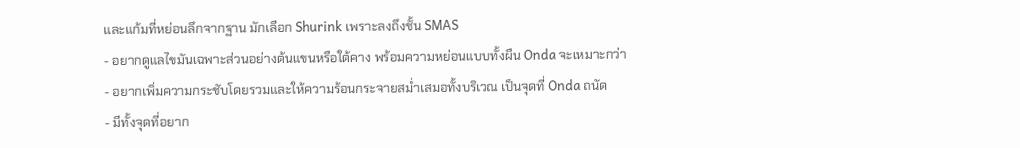และแก้มที่หย่อนลึกจากฐาน มักเลือก Shurink เพราะลงถึงชั้น SMAS
- อยากดูแลไขมันเฉพาะส่วนอย่างต้นแขนหรือใต้คาง พร้อมความหย่อนแบบทั้งผืน Onda จะเหมาะกว่า
- อยากเพิ่มความกระชับโดยรวมและให้ความร้อนกระจายสม่ำเสมอทั้งบริเวณ เป็นจุดที่ Onda ถนัด
- มีทั้งจุดที่อยาก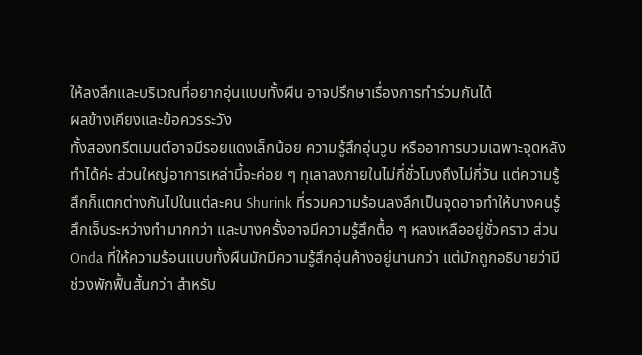ให้ลงลึกและบริเวณที่อยากอุ่นแบบทั้งผืน อาจปรึกษาเรื่องการทำร่วมกันได้
ผลข้างเคียงและข้อควรระวัง
ทั้งสองทรีตเมนต์อาจมีรอยแดงเล็กน้อย ความรู้สึกอุ่นวูบ หรืออาการบวมเฉพาะจุดหลังทำได้ค่ะ ส่วนใหญ่อาการเหล่านี้จะค่อย ๆ ทุเลาลงภายในไม่กี่ชั่วโมงถึงไม่กี่วัน แต่ความรู้สึกก็แตกต่างกันไปในแต่ละคน Shurink ที่รวมความร้อนลงลึกเป็นจุดอาจทำให้บางคนรู้สึกเจ็บระหว่างทำมากกว่า และบางครั้งอาจมีความรู้สึกตื้อ ๆ หลงเหลืออยู่ชั่วคราว ส่วน Onda ที่ให้ความร้อนแบบทั้งผืนมักมีความรู้สึกอุ่นค้างอยู่นานกว่า แต่มักถูกอธิบายว่ามีช่วงพักฟื้นสั้นกว่า สำหรับ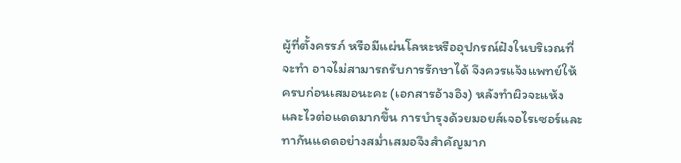ผู้ที่ตั้งครรภ์ หรือมีแผ่นโลหะหรืออุปกรณ์ฝังในบริเวณที่จะทำ อาจไม่สามารถรับการรักษาได้ จึงควรแจ้งแพทย์ให้ครบก่อนเสมอนะคะ (เอกสารอ้างอิง) หลังทำผิวจะแห้งและไวต่อแดดมากขึ้น การบำรุงด้วยมอยส์เจอไรเซอร์และทากันแดดอย่างสม่ำเสมอจึงสำคัญมาก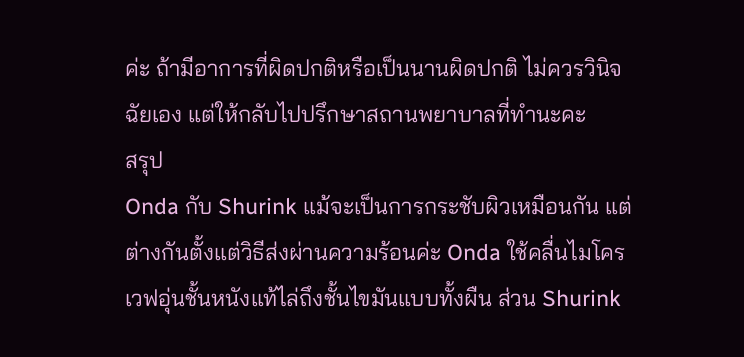ค่ะ ถ้ามีอาการที่ผิดปกติหรือเป็นนานผิดปกติ ไม่ควรวินิจฉัยเอง แต่ให้กลับไปปรึกษาสถานพยาบาลที่ทำนะคะ
สรุป
Onda กับ Shurink แม้จะเป็นการกระชับผิวเหมือนกัน แต่ต่างกันตั้งแต่วิธีส่งผ่านความร้อนค่ะ Onda ใช้คลื่นไมโครเวฟอุ่นชั้นหนังแท้ไล่ถึงชั้นไขมันแบบทั้งผืน ส่วน Shurink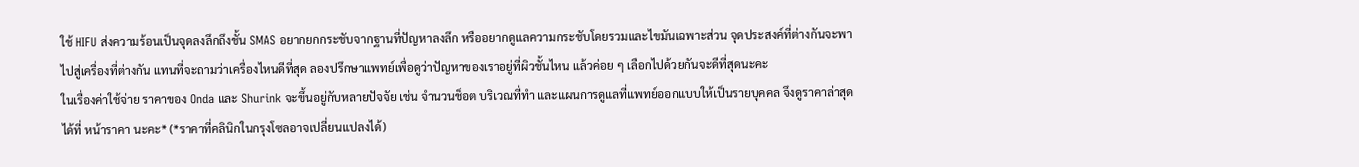ใช้ HIFU ส่งความร้อนเป็นจุดลงลึกถึงชั้น SMAS อยากยกกระชับจากฐานที่ปัญหาลงลึก หรืออยากดูแลความกระชับโดยรวมและไขมันเฉพาะส่วน จุดประสงค์ที่ต่างกันจะพาไปสู่เครื่องที่ต่างกัน แทนที่จะถามว่าเครื่องไหนดีที่สุด ลองปรึกษาแพทย์เพื่อดูว่าปัญหาของเราอยู่ที่ผิวชั้นไหน แล้วค่อย ๆ เลือกไปด้วยกันจะดีที่สุดนะคะ
ในเรื่องค่าใช้จ่าย ราคาของ Onda และ Shurink จะขึ้นอยู่กับหลายปัจจัย เช่น จำนวนช็อต บริเวณที่ทำ และแผนการดูแลที่แพทย์ออกแบบให้เป็นรายบุคคล จึงดูราคาล่าสุดได้ที่ หน้าราคา นะคะ* (*ราคาที่คลินิกในกรุงโซลอาจเปลี่ยนแปลงได้)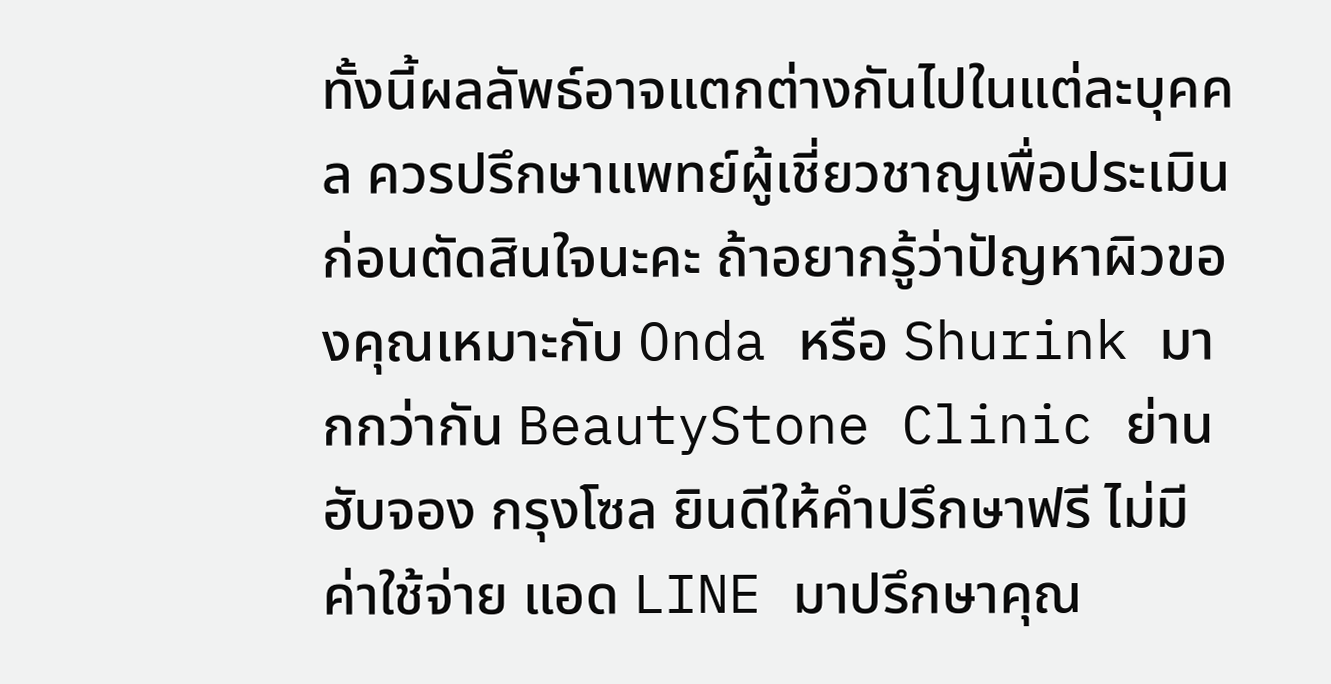ทั้งนี้ผลลัพธ์อาจแตกต่างกันไปในแต่ละบุคคล ควรปรึกษาแพทย์ผู้เชี่ยวชาญเพื่อประเมินก่อนตัดสินใจนะคะ ถ้าอยากรู้ว่าปัญหาผิวของคุณเหมาะกับ Onda หรือ Shurink มากกว่ากัน BeautyStone Clinic ย่านฮับจอง กรุงโซล ยินดีให้คำปรึกษาฟรี ไม่มีค่าใช้จ่าย แอด LINE มาปรึกษาคุณ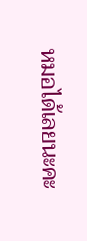หมอได้เลยนะคะ